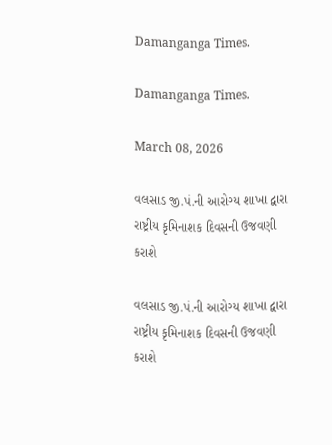Damanganga Times.

Damanganga Times.

March 08, 2026

વલસાડ જી.પં.ની આરોગ્ય શાખા દ્વારા રાષ્ટ્રીય કૃમિનાશક દિવસની ઉજવણી કરાશે

વલસાડ જી.પં.ની આરોગ્ય શાખા દ્વારા રાષ્ટ્રીય કૃમિનાશક દિવસની ઉજવણી કરાશે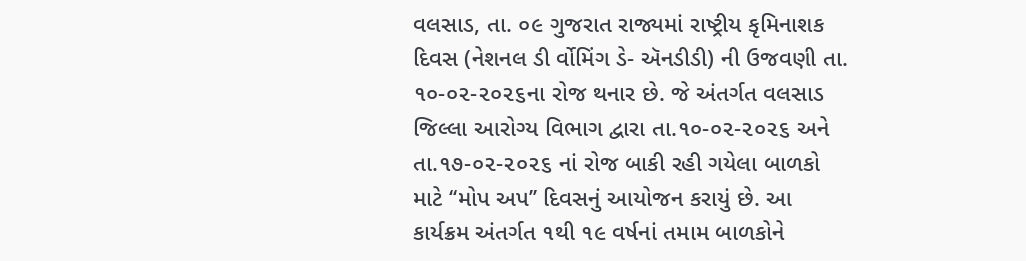વલસાડ, તા. ૦૯ ગુજરાત રાજ્યમાં રાષ્ટ્રીય કૃમિનાશક દિવસ (નેશનલ ડી ર્વોમિંગ ડે- ઍનડીડી) ની ઉજવણી તા. ૧૦-૦૨-૨૦૨૬ના રોજ થનાર છે. જે અંતર્ગત વલસાડ જિલ્લા આરોગ્ય વિભાગ દ્વારા તા.૧૦-૦૨-૨૦૨૬ અને તા.૧૭-૦૨-૨૦૨૬ નાં રોજ બાકી રહી ગયેલા બાળકો માટે ‘‘મોપ અપ’’ દિવસનું આયોજન કરાયું છે. આ કાર્યક્રમ અંતર્ગત ૧થી ૧૯ વર્ષનાં તમામ બાળકોને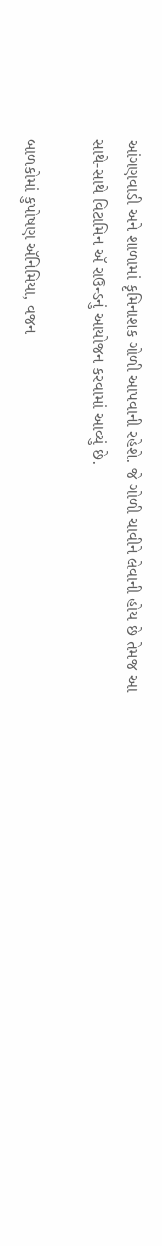આંગણવાડી અને શાળામાં કૃમિનાશક ગોળી આપવાની રહેશે. જે ગોળી ચાવીને લેવાની હોય છે તેમજ આ સાથે-સાથે વિટામિન ઍ રાઉન્ડનું આયોજન કરવામાં આવ્યું છે.

બાળકોમાં કુપોષણ ઍનિમિયા, વજન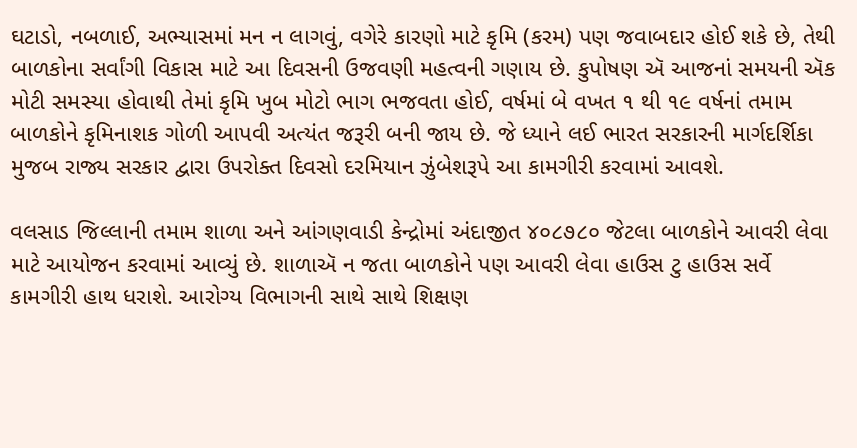ઘટાડો, નબળાઈ, અભ્યાસમાં મન ન લાગવું, વગેરે કારણો માટે કૃમિ (કરમ) પણ જવાબદાર હોઈ શકે છે, તેથી બાળકોના સર્વાંગી વિકાસ માટે આ દિવસની ઉજવણી મહત્વની ગણાય છે. કુપોષણ ઍ આજનાં સમયની ઍક મોટી સમસ્યા હોવાથી તેમાં કૃમિ ખુબ મોટો ભાગ ભજવતા હોઈ, વર્ષમાં બે વખત ૧ થી ૧૯ વર્ષનાં તમામ બાળકોને કૃમિનાશક ગોળી આપવી અત્યંત જરૂરી બની જાય છે. જે ધ્યાને લઈ ભારત સરકારની માર્ગદર્શિકા મુજબ રાજ્ય સરકાર દ્વારા ઉપરોક્ત દિવસો દરમિયાન ઝુંબેશરૂપે આ કામગીરી કરવામાં આવશે.

વલસાડ જિલ્લાની તમામ શાળા અને આંગણવાડી કેન્દ્રોમાં અંદાજીત ૪૦૮૭૮૦ જેટલા બાળકોને આવરી લેવા માટે આયોજન કરવામાં આવ્યું છે. શાળાઍ ન જતા બાળકોને પણ આવરી લેવા હાઉસ ટુ હાઉસ સર્વે કામગીરી હાથ ધરાશે. આરોગ્ય વિભાગની સાથે સાથે શિક્ષણ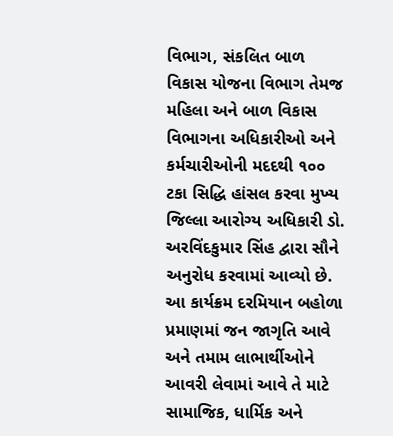વિભાગ, સંકલિત બાળ વિકાસ યોજના વિભાગ તેમજ મહિલા અને બાળ વિકાસ વિભાગના અધિકારીઓ અને કર્મચારીઓની મદદથી ૧૦૦ ટકા સિદ્ધિ હાંસલ કરવા મુખ્ય જિલ્લા આરોગ્ય અધિકારી ડો. અરવિંદકુમાર સિંહ દ્વારા સૌને અનુરોધ કરવામાં આવ્યો છે. આ કાર્યક્રમ દરમિયાન બહોળા પ્રમાણમાં જન જાગૃતિ આવે અને તમામ લાભાર્થીઓને આવરી લેવામાં આવે તે માટે સામાજિક, ધાર્મિક અને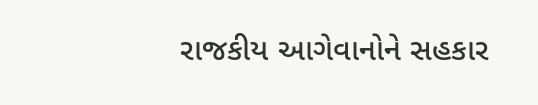રાજકીય આગેવાનોને સહકાર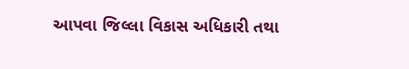આપવા જિલ્લા વિકાસ અધિકારી તથા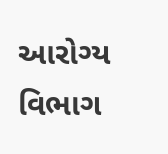આરોગ્ય વિભાગ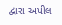દ્વારા અપીલ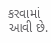કરવામાં આવી છે.